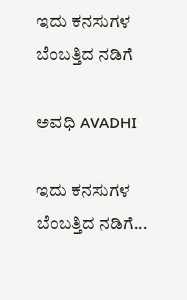ಇದು ಕನಸುಗಳ ಬೆಂಬತ್ತಿದ ನಡಿಗೆ‍

ಅವಧಿ AVADHI

ಇದು ಕನಸುಗಳ ಬೆಂಬತ್ತಿದ ನಡಿಗೆ...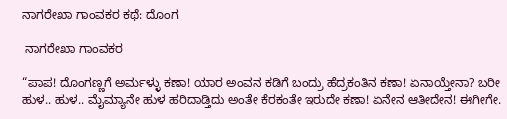ನಾಗರೇಖಾ ಗಾಂವಕರ ಕಥೆ: ದೊಂಗ

 ನಾಗರೇಖಾ ಗಾಂವಕರ

“ಪಾಪ! ದೊಂಗಣ್ಣಗೆ ಅರ್ಮಳ್ಳು ಕಣಾ! ಯಾರ ಅಂವನ ಕಡಿಗೆ ಬಂದ್ರು ಹೆದ್ರಕಂತಿನ ಕಣಾ! ಏನಾಯ್ತೇನಾ? ಬರೀ ಹುಳ.. ಹುಳ.. ಮೈಮ್ಯಾನೇ ಹುಳ ಹರಿದಾಡ್ತಿದು ಅಂತೇ ಕೆರಕಂತೇ ಇರುದೇ ಕಣಾ! ಏನೇನ ಆತೀದೇನ! ಈಗೀಗೇ.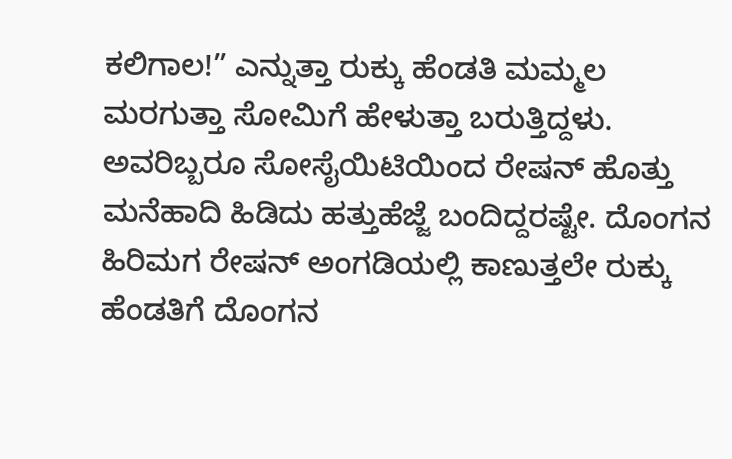ಕಲಿಗಾಲ!” ಎನ್ನುತ್ತಾ ರುಕ್ಕು ಹೆಂಡತಿ ಮಮ್ಮಲ ಮರಗುತ್ತಾ ಸೋಮಿಗೆ ಹೇಳುತ್ತಾ ಬರುತ್ತಿದ್ದಳು. ಅವರಿಬ್ಬರೂ ಸೋಸೈಯಿಟಿಯಿಂದ ರೇಷನ್ ಹೊತ್ತು ಮನೆಹಾದಿ ಹಿಡಿದು ಹತ್ತುಹೆಜ್ಜೆ ಬಂದಿದ್ದರಷ್ಟೇ. ದೊಂಗನ ಹಿರಿಮಗ ರೇಷನ್ ಅಂಗಡಿಯಲ್ಲಿ ಕಾಣುತ್ತಲೇ ರುಕ್ಕು ಹೆಂಡತಿಗೆ ದೊಂಗನ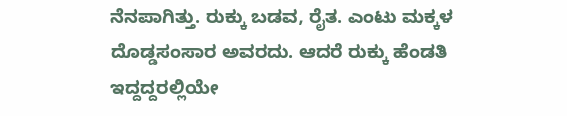ನೆನಪಾಗಿತ್ತು. ರುಕ್ಕು ಬಡವ, ರೈತ. ಎಂಟು ಮಕ್ಕಳ ದೊಡ್ಡಸಂಸಾರ ಅವರದು. ಆದರೆ ರುಕ್ಕು ಹೆಂಡತಿ ಇದ್ದದ್ದರಲ್ಲಿಯೇ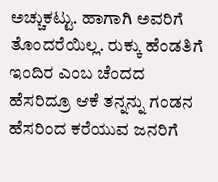ಅಚ್ಚುಕಟ್ಟು. ಹಾಗಾಗಿ ಅವರಿಗೆ ತೊಂದರೆಯಿಲ್ಲ. ರುಕ್ಕು ಹೆಂಡತಿಗೆ ಇಂದಿರ ಎಂಬ ಚೆಂದದ ಹೆಸರಿದ್ರೂ ಆಕೆ ತನ್ನನ್ನು ಗಂಡನ ಹೆಸರಿಂದ ಕರೆಯುವ ಜನರಿಗೆ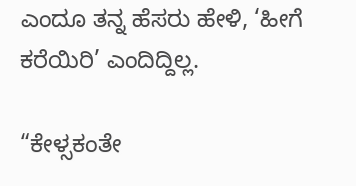ಎಂದೂ ತನ್ನ ಹೆಸರು ಹೇಳಿ, ‘ಹೀಗೆ ಕರೆಯಿರಿ’ ಎಂದಿದ್ದಿಲ್ಲ.

“ಕೇಳ್ಸಕಂತೇ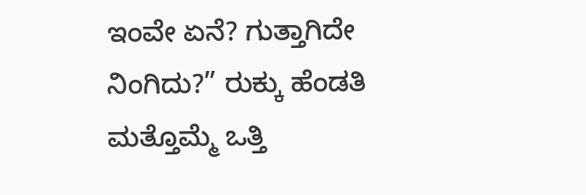ಇಂವೇ ಏನೆ? ಗುತ್ತಾಗಿದೇ ನಿಂಗಿದು?” ರುಕ್ಕು ಹೆಂಡತಿ ಮತ್ತೊಮ್ಮೆ ಒತ್ತಿ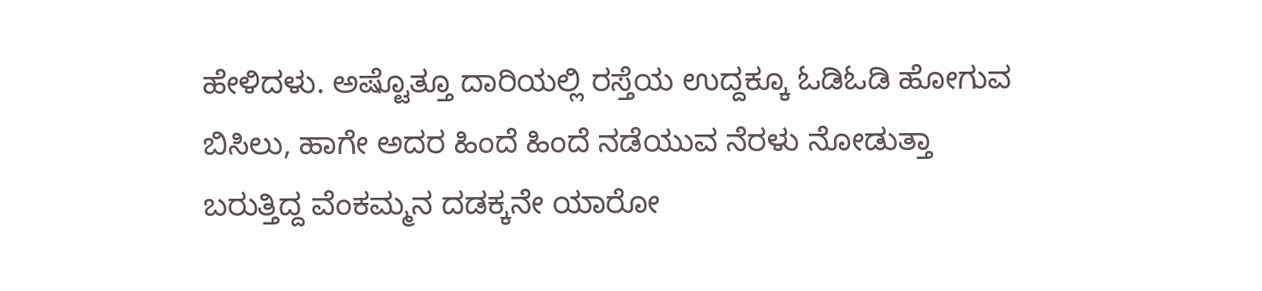ಹೇಳಿದಳು. ಅಷ್ಟೊತ್ತೂ ದಾರಿಯಲ್ಲಿ ರಸ್ತೆಯ ಉದ್ದಕ್ಕೂ ಓಡಿಓಡಿ ಹೋಗುವ ಬಿಸಿಲು, ಹಾಗೇ ಅದರ ಹಿಂದೆ ಹಿಂದೆ ನಡೆಯುವ ನೆರಳು ನೋಡುತ್ತಾ ಬರುತ್ತಿದ್ದ ವೆಂಕಮ್ಮನ ದಡಕ್ಕನೇ ಯಾರೋ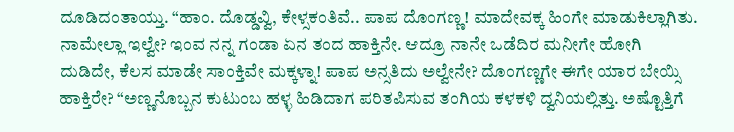ದೂಡಿದಂತಾಯ್ತು. “ಹಾಂ. ದೊಡ್ಡವ್ವಿ, ಕೇಳ್ಸಕಂತಿವೆ.. ಪಾಪ ದೊಂಗಣ್ಣ! ಮಾದೇವಕ್ಕ ಹಿಂಗೇ ಮಾಡುಕಿಲ್ಲಾಗಿತು. ನಾಮೇಲ್ಲಾ ಇಲ್ವೇ? ಇಂವ ನನ್ನ ಗಂಡಾ ಏನ ತಂದ ಹಾಕ್ತಿನೇ. ಆದ್ರೂ ನಾನೇ ಒಡೆದಿರ ಮನೀಗೇ ಹೋಗಿ ದುಡಿದೇ, ಕೆಲಸ ಮಾಡೇ ಸಾಂಕ್ತಿವೇ ಮಕ್ಕಳ್ನಾ! ಪಾಪ ಅನ್ಸತಿದು ಅಲ್ವೇನೇ? ದೊಂಗಣ್ಣಗೇ ಈಗೇ ಯಾರ ಬೇಯ್ಸಿ ಹಾಕ್ತಿರೇ? “ಅಣ್ಣನೊಬ್ಬನ ಕುಟುಂಬ ಹಳ್ಳ ಹಿಡಿದಾಗ ಪರಿತಪಿಸುವ ತಂಗಿಯ ಕಳಕಳಿ ದ್ವನಿಯಲ್ಲಿತ್ತು. ಅಷ್ಟೊತ್ತಿಗೆ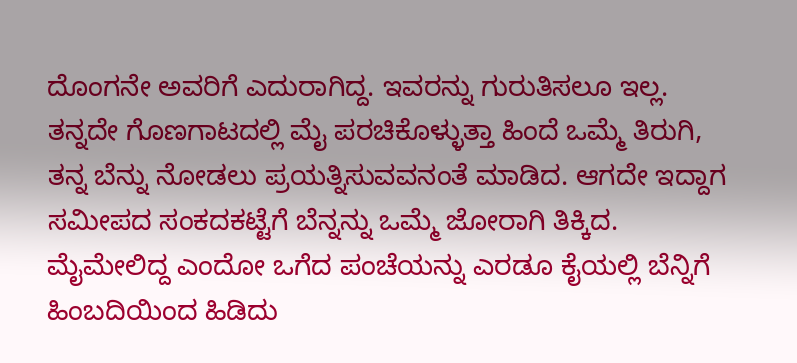ದೊಂಗನೇ ಅವರಿಗೆ ಎದುರಾಗಿದ್ದ. ಇವರನ್ನು ಗುರುತಿಸಲೂ ಇಲ್ಲ. ತನ್ನದೇ ಗೊಣಗಾಟದಲ್ಲಿ ಮೈ ಪರಚಿಕೊಳ್ಳುತ್ತಾ ಹಿಂದೆ ಒಮ್ಮೆ ತಿರುಗಿ, ತನ್ನ ಬೆನ್ನು ನೋಡಲು ಪ್ರಯತ್ನಿಸುವವನಂತೆ ಮಾಡಿದ. ಆಗದೇ ಇದ್ದಾಗ ಸಮೀಪದ ಸಂಕದಕಟ್ಟೆಗೆ ಬೆನ್ನನ್ನು ಒಮ್ಮೆ ಜೋರಾಗಿ ತಿಕ್ಕಿದ. ಮೈಮೇಲಿದ್ದ ಎಂದೋ ಒಗೆದ ಪಂಚೆಯನ್ನು ಎರಡೂ ಕೈಯಲ್ಲಿ ಬೆನ್ನಿಗೆ ಹಿಂಬದಿಯಿಂದ ಹಿಡಿದು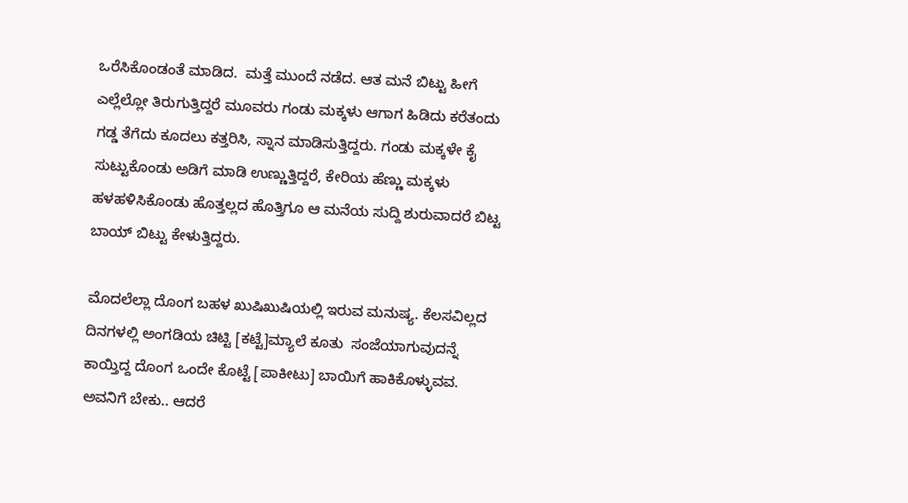ಒರೆಸಿಕೊಂಡಂತೆ ಮಾಡಿದ.  ಮತ್ತೆ ಮುಂದೆ ನಡೆದ. ಆತ ಮನೆ ಬಿಟ್ಟು ಹೀಗೆ ಎಲ್ಲೆಲ್ಲೋ ತಿರುಗುತ್ತಿದ್ದರೆ ಮೂವರು ಗಂಡು ಮಕ್ಕಳು ಆಗಾಗ ಹಿಡಿದು ಕರೆತಂದು  ಗಡ್ಡ ತೆಗೆದು ಕೂದಲು ಕತ್ತರಿಸಿ, ಸ್ನಾನ ಮಾಡಿಸುತ್ತಿದ್ದರು. ಗಂಡು ಮಕ್ಕಳೇ ಕೈ ಸುಟ್ಟುಕೊಂಡು ಅಡಿಗೆ ಮಾಡಿ ಉಣ್ಣುತ್ತಿದ್ದರೆ, ಕೇರಿಯ ಹೆಣ್ಣು ಮಕ್ಕಳು ಹಳಹಳಿಸಿಕೊಂಡು ಹೊತ್ತಲ್ಲದ ಹೊತ್ತಿಗೂ ಆ ಮನೆಯ ಸುದ್ದಿ ಶುರುವಾದರೆ ಬಿಟ್ಟ ಬಾಯ್ ಬಿಟ್ಟು ಕೇಳುತ್ತಿದ್ದರು.

ಮೊದಲೆಲ್ಲಾ ದೊಂಗ ಬಹಳ ಖುಷಿಖುಷಿಯಲ್ಲಿ ಇರುವ ಮನುಷ್ಯ. ಕೆಲಸವಿಲ್ಲದ ದಿನಗಳಲ್ಲಿ ಅಂಗಡಿಯ ಚಿಟ್ಟಿ [ಕಟ್ಟೆ]ಮ್ಯಾಲೆ ಕೂತು  ಸಂಜೆಯಾಗುವುದನ್ನೆ ಕಾಯ್ತಿದ್ದ ದೊಂಗ ಒಂದೇ ಕೊಟ್ಟೆ [ಪಾಕೀಟು] ಬಾಯಿಗೆ ಹಾಕಿಕೊಳ್ಳುವವ. ಅವನಿಗೆ ಬೇಕು.. ಆದರೆ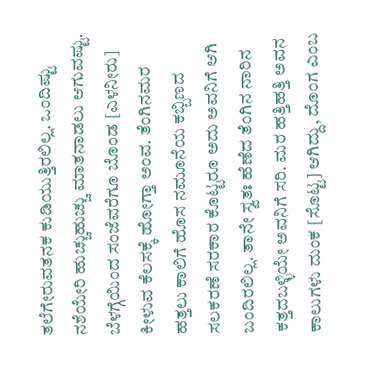ತಲೆಗೇರುವತನಕ ಕುಡಿಯುತ್ತಿರಲಿಲ್ಲ. ಒಂದಿಷ್ಟು ನಶೆಯೇರಿ ಹುಚ್ಚುಹುಚ್ಚು ಮಾತನಾಡಲು ಆಗುವಷ್ಟು. ಬೆಳಗ್ಗೆಯಿಂದ ಸಂಜೆವರೆಗೂ ಬೊಂಡ [ಎಳನೀರು] ಕೀಳುವ ಕೆಲಸಕ್ಕೆ ಹೋಗ್ತಾ ಅಂವ. ತೆಂಗಿನಮರ ಹತ್ತಲು ಕಾಲಿಗೆ ಹೊಸ ನಮೂನೆಯ ಕಬ್ಬಿಣದ ಸಲಕರಣೆ ಸರಕಾರ ಕೊಟ್ಟರೂ ಅದು ಅವನಿಗೆ ಆಗಿ ಬಂದಿರಲಿಲ್ಲ. ತಾನೇ ಸ್ವತಃ ಹೆಣೆದ ತೆಂಗಿನ ನಾರಿನ ಕತ್ತದಬಳ್ಳಿಯೇ ಅವನಿಗೆ ಸರಿ. ಮರ ಹತ್ತಿಹತ್ತಿ ಅವನ ಕಾಲುಗಳು ದುಂಕ [ಸೊಟ್ಟ] ಆಗಿದ್ದು, ದೊಂಗ ಎಂಬ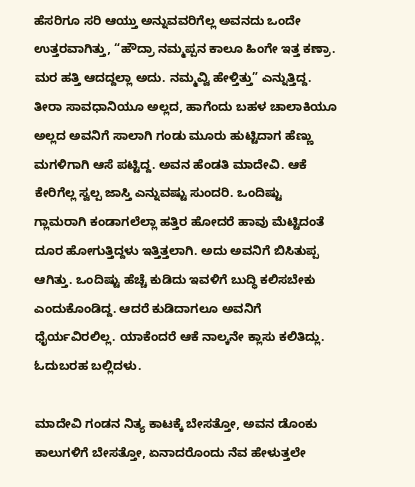ಹೆಸರಿಗೂ ಸರಿ ಆಯ್ತು ಅನ್ನುವವರಿಗೆಲ್ಲ ಅವನದು ಒಂದೇ ಉತ್ತರವಾಗಿತ್ತು, “ಹೌದ್ರಾ ನಮ್ಮಪ್ಪನ ಕಾಲೂ ಹಿಂಗೇ ಇತ್ತ ಕಣ್ರಾ. ಮರ ಹತ್ತಿ ಆದದ್ದಲ್ಲಾ ಅದು. ನಮ್ಮವ್ವಿ ಹೇಳ್ತಿತ್ತು” ಎನ್ನುತ್ತಿದ್ದ. ತೀರಾ ಸಾವಧಾನಿಯೂ ಅಲ್ಲದ, ಹಾಗೆಂದು ಬಹಳ ಚಾಲಾಕಿಯೂ ಅಲ್ಲದ ಅವನಿಗೆ ಸಾಲಾಗಿ ಗಂಡು ಮೂರು ಹುಟ್ಟಿದಾಗ ಹೆಣ್ಣು ಮಗಳಿಗಾಗಿ ಆಸೆ ಪಟ್ಟಿದ್ದ. ಅವನ ಹೆಂಡತಿ ಮಾದೇವಿ. ಆಕೆ ಕೇರಿಗೆಲ್ಲ ಸ್ವಲ್ಪ ಜಾಸ್ತಿ ಎನ್ನುವಷ್ಟು ಸುಂದರಿ. ಒಂದಿಷ್ಟು ಗ್ಲಾಮರಾಗಿ ಕಂಡಾಗಲೆಲ್ಲಾ ಹತ್ತಿರ ಹೋದರೆ ಹಾವು ಮೆಟ್ಟಿದಂತೆ ದೂರ ಹೋಗುತ್ತಿದ್ದಳು ಇತ್ತಿತ್ತಲಾಗಿ. ಅದು ಅವನಿಗೆ ಬಿಸಿತುಪ್ಪ ಆಗಿತ್ತು. ಒಂದಿಷ್ಟು ಹೆಚ್ಚೆ ಕುಡಿದು ಇವಳಿಗೆ ಬುದ್ಧಿ ಕಲಿಸಬೇಕು ಎಂದುಕೊಂಡಿದ್ದ. ಆದರೆ ಕುಡಿದಾಗಲೂ ಅವನಿಗೆ ಧೈರ್ಯವಿರಲಿಲ್ಲ. ಯಾಕೆಂದರೆ ಆಕೆ ನಾಲ್ಕನೇ ಕ್ಲಾಸು ಕಲಿತಿದ್ಲು. ಓದುಬರಹ ಬಲ್ಲಿದಳು.

ಮಾದೇವಿ ಗಂಡನ ನಿತ್ಯ ಕಾಟಕ್ಕೆ ಬೇಸತ್ತೋ, ಅವನ ಡೊಂಕು ಕಾಲುಗಳಿಗೆ ಬೇಸತ್ತೋ, ಏನಾದರೊಂದು ನೆವ ಹೇಳುತ್ತಲೇ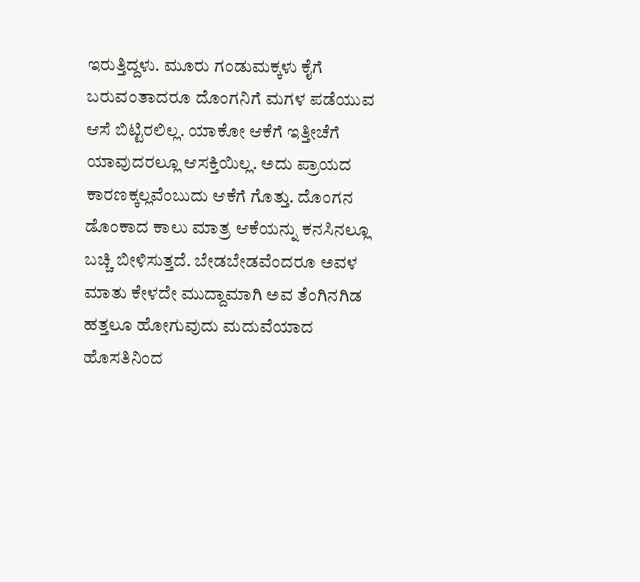ಇರುತ್ತಿದ್ದಳು. ಮೂರು ಗಂಡುಮಕ್ಕಳು ಕೈಗೆ ಬರುವಂತಾದರೂ ದೊಂಗನಿಗೆ ಮಗಳ ಪಡೆಯುವ ಆಸೆ ಬಿಟ್ಟಿರಲಿಲ್ಲ. ಯಾಕೋ ಆಕೆಗೆ ಇತ್ತೀಚೆಗೆ ಯಾವುದರಲ್ಲೂ ಆಸಕ್ತಿಯಿಲ್ಲ. ಅದು ಪ್ರಾಯದ ಕಾರಣಕ್ಕಲ್ಲವೆಂಬುದು ಆಕೆಗೆ ಗೊತ್ತು. ದೊಂಗನ ಡೊಂಕಾದ ಕಾಲು ಮಾತ್ರ ಆಕೆಯನ್ನು ಕನಸಿನಲ್ಲೂ ಬಚ್ಚಿ ಬೀಳಿಸುತ್ತದೆ. ಬೇಡಬೇಡವೆಂದರೂ ಅವಳ ಮಾತು ಕೇಳದೇ ಮುದ್ದಾಮಾಗಿ ಅವ ತೆಂಗಿನಗಿಡ ಹತ್ತಲೂ ಹೋಗುವುದು ಮದುವೆಯಾದ ಹೊಸತಿನಿಂದ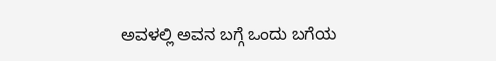ಅವಳಲ್ಲಿ ಅವನ ಬಗ್ಗೆ ಒಂದು ಬಗೆಯ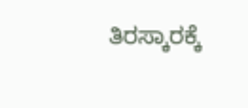ತಿರಸ್ಕಾರಕ್ಕೆ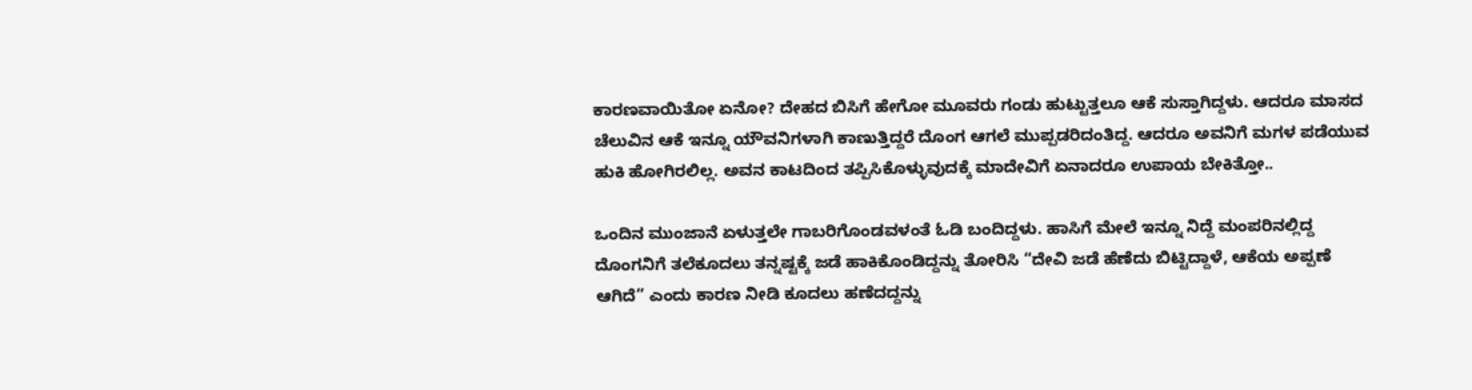ಕಾರಣವಾಯಿತೋ ಏನೋ? ದೇಹದ ಬಿಸಿಗೆ ಹೇಗೋ ಮೂವರು ಗಂಡು ಹುಟ್ಟುತ್ತಲೂ ಆಕೆ ಸುಸ್ತಾಗಿದ್ದಳು. ಆದರೂ ಮಾಸದ ಚೆಲುವಿನ ಆಕೆ ಇನ್ನೂ ಯೌವನಿಗಳಾಗಿ ಕಾಣುತ್ತಿದ್ದರೆ ದೊಂಗ ಆಗಲೆ ಮುಪ್ಪಡರಿದಂತಿದ್ದ. ಆದರೂ ಅವನಿಗೆ ಮಗಳ ಪಡೆಯುವ ಹುಕಿ ಹೋಗಿರಲಿಲ್ಲ. ಅವನ ಕಾಟದಿಂದ ತಪ್ಪಿಸಿಕೊಳ್ಳುವುದಕ್ಕೆ ಮಾದೇವಿಗೆ ಏನಾದರೂ ಉಪಾಯ ಬೇಕಿತ್ತೋ..

ಒಂದಿನ ಮುಂಜಾನೆ ಏಳುತ್ತಲೇ ಗಾಬರಿಗೊಂಡವಳಂತೆ ಓಡಿ ಬಂದಿದ್ದಳು. ಹಾಸಿಗೆ ಮೇಲೆ ಇನ್ನೂ ನಿದ್ದೆ ಮಂಪರಿನಲ್ಲಿದ್ದ ದೊಂಗನಿಗೆ ತಲೆಕೂದಲು ತನ್ನಷ್ಟಕ್ಕೆ ಜಡೆ ಹಾಕಿಕೊಂಡಿದ್ದನ್ನು ತೋರಿಸಿ “ದೇವಿ ಜಡೆ ಹೆಣೆದು ಬಿಟ್ಟಿದ್ದಾಳೆ, ಆಕೆಯ ಅಪ್ಪಣೆ ಆಗಿದೆ” ಎಂದು ಕಾರಣ ನೀಡಿ ಕೂದಲು ಹಣೆದದ್ದನ್ನು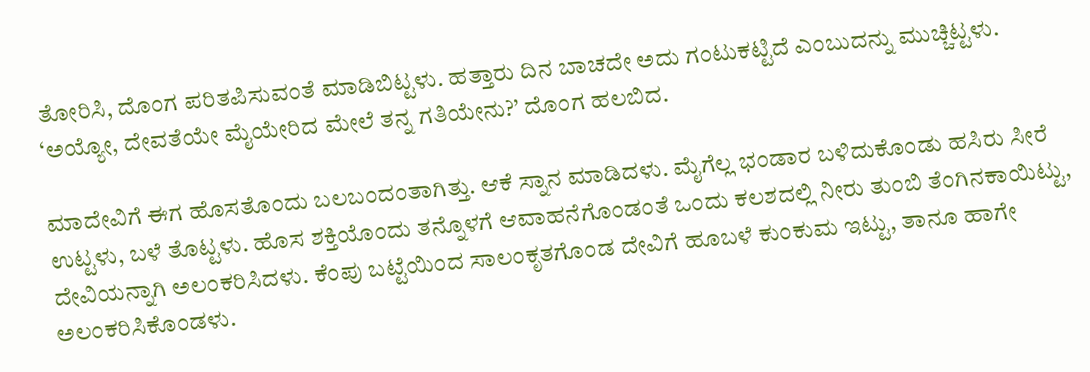ತೋರಿಸಿ, ದೊಂಗ ಪರಿತಪಿಸುವಂತೆ ಮಾಡಿಬಿಟ್ಟಳು. ಹತ್ತಾರು ದಿನ ಬಾಚದೇ ಅದು ಗಂಟುಕಟ್ಟಿದೆ ಎಂಬುದನ್ನು ಮುಚ್ಚಿಟ್ಟಳು. ‘ಅಯ್ಯೋ, ದೇವತೆಯೇ ಮೈಯೇರಿದ ಮೇಲೆ ತನ್ನ ಗತಿಯೇನು?’ ದೊಂಗ ಹಲಬಿದ.

ಮಾದೇವಿಗೆ ಈಗ ಹೊಸತೊಂದು ಬಲಬಂದಂತಾಗಿತ್ತು. ಆಕೆ ಸ್ನಾನ ಮಾಡಿದಳು. ಮೈಗೆಲ್ಲ ಭಂಡಾರ ಬಳಿದುಕೊಂಡು ಹಸಿರು ಸೀರೆ ಉಟ್ಟಳು, ಬಳೆ ತೊಟ್ಟಳು. ಹೊಸ ಶಕ್ತಿಯೊಂದು ತನ್ನೊಳಗೆ ಆವಾಹನೆಗೊಂಡಂತೆ ಒಂದು ಕಲಶದಲ್ಲಿ ನೀರು ತುಂಬಿ ತೆಂಗಿನಕಾಯಿಟ್ಟು, ದೇವಿಯನ್ನಾಗಿ ಅಲಂಕರಿಸಿದಳು. ಕೆಂಪು ಬಟ್ಟೆಯಿಂದ ಸಾಲಂಕೃತಗೊಂಡ ದೇವಿಗೆ ಹೂಬಳೆ ಕುಂಕುಮ ಇಟ್ಟು, ತಾನೂ ಹಾಗೇ ಅಲಂಕರಿಸಿಕೊಂಡಳು.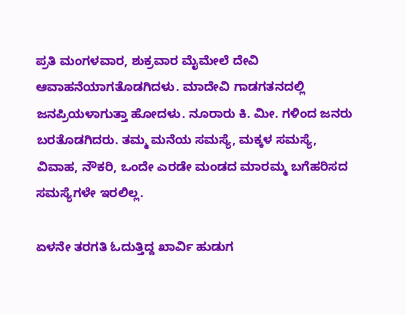ಪ್ರತಿ ಮಂಗಳವಾರ, ಶುಕ್ರವಾರ ಮೈಮೇಲೆ ದೇವಿ ಆವಾಹನೆಯಾಗತೊಡಗಿದಳು. ಮಾದೇವಿ ಗಾಡಗತನದಲ್ಲಿ ಜನಪ್ರಿಯಳಾಗುತ್ತಾ ಹೋದಳು. ನೂರಾರು ಕಿ. ಮೀ. ಗಳಿಂದ ಜನರು ಬರತೊಡಗಿದರು. ತಮ್ಮ ಮನೆಯ ಸಮಸ್ಯೆ, ಮಕ್ಕಳ ಸಮಸ್ಯೆ, ವಿವಾಹ, ನೌಕರಿ, ಒಂದೇ ಎರಡೇ ಮಂಡದ ಮಾರಮ್ಮ ಬಗೆಹರಿಸದ ಸಮಸ್ಯೆಗಳೇ ಇರಲಿಲ್ಲ.

ಏಳನೇ ತರಗತಿ ಓದುತ್ತಿದ್ದ ಖಾರ್ವಿ ಹುಡುಗ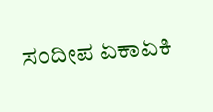ಸಂದೀಪ ಏಕಾಏಕಿ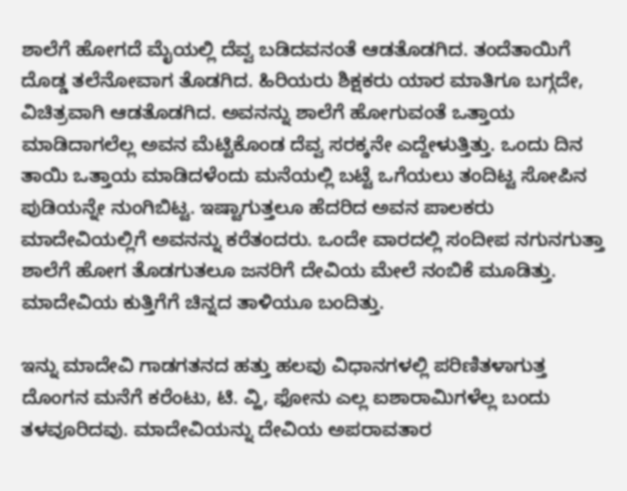ಶಾಲೆಗೆ ಹೋಗದೆ ಮೈಯಲ್ಲಿ ದೆವ್ವ ಬಡಿದವನಂತೆ ಆಡತೊಡಗಿದ. ತಂದೆತಾಯಿಗೆ ದೊಡ್ಡ ತಲೆನೋವಾಗ ತೊಡಗಿದ. ಹಿರಿಯರು ಶಿಕ್ಷಕರು ಯಾರ ಮಾತಿಗೂ ಬಗ್ಗದೇ, ವಿಚಿತ್ರವಾಗಿ ಆಡತೊಡಗಿದ. ಅವನನ್ನು ಶಾಲೆಗೆ ಹೋಗುವಂತೆ ಒತ್ತಾಯ ಮಾಡಿದಾಗಲೆಲ್ಲ ಅವನ ಮೆಟ್ಟಿಕೊಂಡ ದೆವ್ವ ಸರಕ್ಕನೇ ಎದ್ದೇಳುತ್ತಿತ್ತು. ಒಂದು ದಿನ ತಾಯಿ ಒತ್ತಾಯ ಮಾಡಿದಳೆಂದು ಮನೆಯಲ್ಲಿ ಬಟ್ಟೆ ಒಗೆಯಲು ತಂದಿಟ್ಟ ಸೋಪಿನ ಪುಡಿಯನ್ನೇ ನುಂಗಿಬಿಟ್ಟ. ಇಷ್ಟಾಗುತ್ತಲೂ ಹೆದರಿದ ಅವನ ಪಾಲಕರು ಮಾದೇವಿಯಲ್ಲಿಗೆ ಅವನನ್ನು ಕರೆತಂದರು. ಒಂದೇ ವಾರದಲ್ಲಿ ಸಂದೀಪ ನಗುನಗುತ್ತಾ ಶಾಲೆಗೆ ಹೋಗ ತೊಡಗುತಲೂ ಜನರಿಗೆ ದೇವಿಯ ಮೇಲೆ ನಂಬಿಕೆ ಮೂಡಿತ್ತು. ಮಾದೇವಿಯ ಕುತ್ತಿಗೆಗೆ ಚಿನ್ನದ ತಾಳಿಯೂ ಬಂದಿತ್ತು.

ಇನ್ನು ಮಾದೇವಿ ಗಾಡಗತನದ ಹತ್ತು ಹಲವು ವಿಧಾನಗಳಲ್ಲಿ ಪರಿಣಿತಳಾಗುತ್ತ ದೊಂಗನ ಮನೆಗೆ ಕರೆಂಟು, ಟಿ. ವ್ಹಿ, ಫೋನು ಎಲ್ಲ ಐಶಾರಾಮಿಗಳೆಲ್ಲ ಬಂದು ತಳವೂರಿದವು. ಮಾದೇವಿಯನ್ನು ದೇವಿಯ ಅಪರಾವತಾರ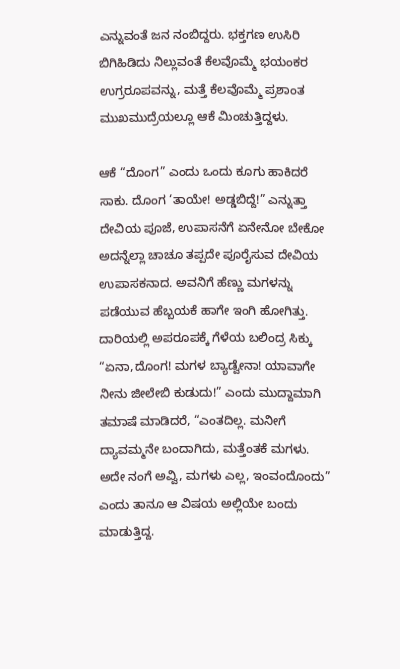ಎನ್ನುವಂತೆ ಜನ ನಂಬಿದ್ದರು. ಭಕ್ತಗಣ ಉಸಿರಿ ಬಿಗಿಹಿಡಿದು ನಿಲ್ಲುವಂತೆ ಕೆಲವೊಮ್ಮೆ ಭಯಂಕರ ಉಗ್ರರೂಪವನ್ನು, ಮತ್ತೆ ಕೆಲವೊಮ್ಮೆ ಪ್ರಶಾಂತ ಮುಖಮುದ್ರೆಯಲ್ಲೂ ಆಕೆ ಮಿಂಚುತ್ತಿದ್ದಳು.

ಆಕೆ “ದೊಂಗ” ಎಂದು ಒಂದು ಕೂಗು ಹಾಕಿದರೆ ಸಾಕು. ದೊಂಗ ‘ತಾಯೇ! ಅಡ್ಡಬಿದ್ದೆ!” ಎನ್ನುತ್ತಾ ದೇವಿಯ ಪೂಜೆ, ಉಪಾಸನೆಗೆ ಏನೇನೋ ಬೇಕೋ ಅದನ್ನೆಲ್ಲಾ ಚಾಚೂ ತಪ್ಪದೇ ಪೂರೈಸುವ ದೇವಿಯ ಉಪಾಸಕನಾದ. ಅವನಿಗೆ ಹೆಣ್ಣು ಮಗಳನ್ನು ಪಡೆಯುವ ಹೆಬ್ಬಯಕೆ ಹಾಗೇ ಇಂಗಿ ಹೋಗಿತ್ತು. ದಾರಿಯಲ್ಲಿ ಅಪರೂಪಕ್ಕೆ ಗೆಳೆಯ ಬಲಿಂದ್ರ ಸಿಕ್ಕು “ಏನಾ,ದೊಂಗ! ಮಗಳ ಬ್ಯಾಡ್ವೇನಾ! ಯಾವಾಗೇ ನೀನು ಜೀಲೇಬಿ ಕುಡುದು!” ಎಂದು ಮುದ್ದಾಮಾಗಿ ತಮಾಷೆ ಮಾಡಿದರೆ, “ಎಂತದಿಲ್ಲ. ಮನೀಗೆ ದ್ಯಾವಮ್ಮನೇ ಬಂದಾಗಿದು, ಮತ್ತೆಂತಕೆ ಮಗಳು. ಅದೇ ನಂಗೆ ಅವ್ವಿ, ಮಗಳು ಎಲ್ಲ, ಇಂವಂದೊಂದು” ಎಂದು ತಾನೂ ಆ ವಿಷಯ ಅಲ್ಲಿಯೇ ಬಂದು ಮಾಡುತ್ತಿದ್ದ.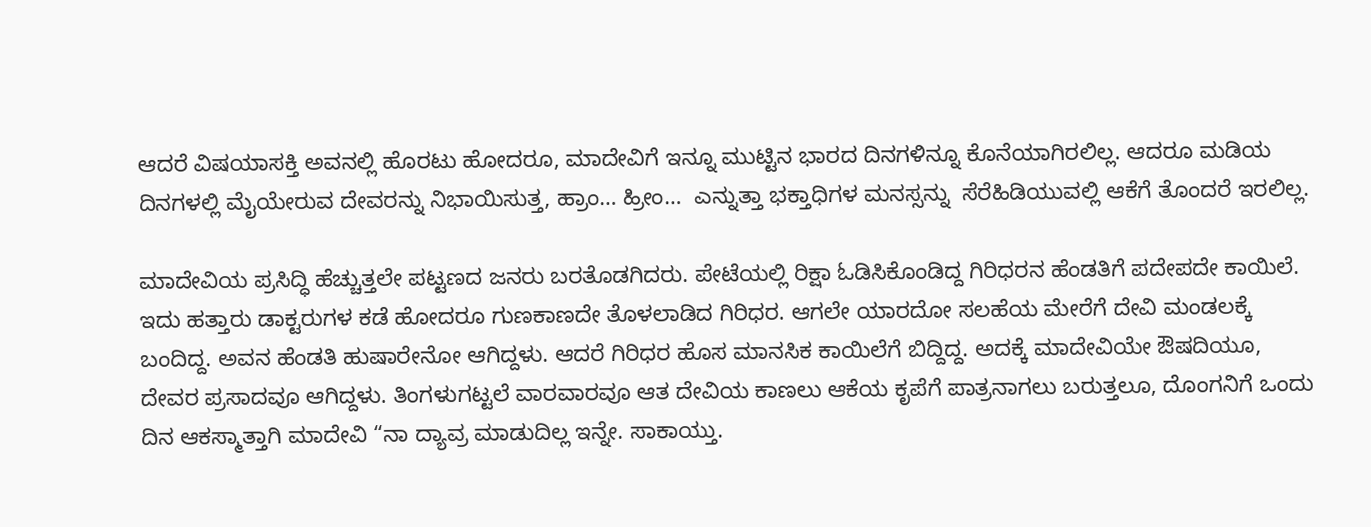ಆದರೆ ವಿಷಯಾಸಕ್ತಿ ಅವನಲ್ಲಿ ಹೊರಟು ಹೋದರೂ, ಮಾದೇವಿಗೆ ಇನ್ನೂ ಮುಟ್ಟಿನ ಭಾರದ ದಿನಗಳಿನ್ನೂ ಕೊನೆಯಾಗಿರಲಿಲ್ಲ. ಆದರೂ ಮಡಿಯ ದಿನಗಳಲ್ಲಿ ಮೈಯೇರುವ ದೇವರನ್ನು ನಿಭಾಯಿಸುತ್ತ, ಹ್ರಾಂ… ಹ್ರೀಂ…  ಎನ್ನುತ್ತಾ ಭಕ್ತಾಧಿಗಳ ಮನಸ್ಸನ್ನು  ಸೆರೆಹಿಡಿಯುವಲ್ಲಿ ಆಕೆಗೆ ತೊಂದರೆ ಇರಲಿಲ್ಲ.

ಮಾದೇವಿಯ ಪ್ರಸಿದ್ಧಿ ಹೆಚ್ಚುತ್ತಲೇ ಪಟ್ಟಣದ ಜನರು ಬರತೊಡಗಿದರು. ಪೇಟೆಯಲ್ಲಿ ರಿಕ್ಷಾ ಓಡಿಸಿಕೊಂಡಿದ್ದ ಗಿರಿಧರನ ಹೆಂಡತಿಗೆ ಪದೇಪದೇ ಕಾಯಿಲೆ. ಇದು ಹತ್ತಾರು ಡಾಕ್ಟರುಗಳ ಕಡೆ ಹೋದರೂ ಗುಣಕಾಣದೇ ತೊಳಲಾಡಿದ ಗಿರಿಧರ. ಆಗಲೇ ಯಾರದೋ ಸಲಹೆಯ ಮೇರೆಗೆ ದೇವಿ ಮಂಡಲಕ್ಕೆ ಬಂದಿದ್ದ. ಅವನ ಹೆಂಡತಿ ಹುಷಾರೇನೋ ಆಗಿದ್ದಳು. ಆದರೆ ಗಿರಿಧರ ಹೊಸ ಮಾನಸಿಕ ಕಾಯಿಲೆಗೆ ಬಿದ್ದಿದ್ದ. ಅದಕ್ಕೆ ಮಾದೇವಿಯೇ ಔಷದಿಯೂ, ದೇವರ ಪ್ರಸಾದವೂ ಆಗಿದ್ದಳು. ತಿಂಗಳುಗಟ್ಟಲೆ ವಾರವಾರವೂ ಆತ ದೇವಿಯ ಕಾಣಲು ಆಕೆಯ ಕೃಪೆಗೆ ಪಾತ್ರನಾಗಲು ಬರುತ್ತಲೂ, ದೊಂಗನಿಗೆ ಒಂದು ದಿನ ಆಕಸ್ಮಾತ್ತಾಗಿ ಮಾದೇವಿ “ನಾ ದ್ಯಾವ್ರ ಮಾಡುದಿಲ್ಲ ಇನ್ನೇ. ಸಾಕಾಯ್ತು.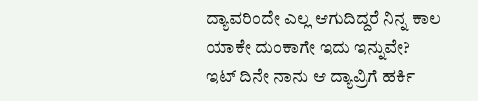ದ್ಯಾವರಿಂದೇ ಎಲ್ಲ ಆಗುದಿದ್ದರೆ ನಿನ್ನ ಕಾಲ ಯಾಕೇ ದುಂಕಾಗೇ ಇದು ಇನ್ನುವೇ? ಇಟ್ ದಿನೇ ನಾನು ಆ ದ್ಯಾವ್ರಿಗೆ ಹರ್ಕಿ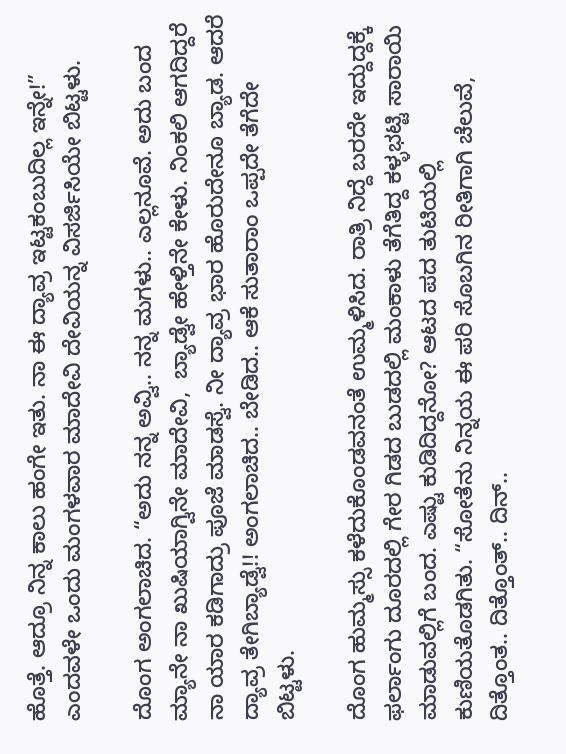ಹೊತ್ತೆ. ಆದ್ರೂ ನಿನ್ನ ಕಾಲು ಹಂಗೇ ಇತು. ನಾ ಈ ದ್ಯಾವ್ರ ಇಟ್ಟಕಂಬುದಿಲ್ಲ ಇನ್ನೇ!” ಎಂದವಳೇ ಒಂದು ಮಂಗಳವಾರ ಮಾದೇವಿ ದೇವಿಯನ್ನ ವಿಸರ್ಜಿಸಿಯೇ ಬಿಟ್ಟಳು.

ದೊಂಗ ಅಂಗಲಾಚಿದ. “ಅದು ನನ್ನ ಅವ್ವಿ.. ನನ್ನ ಮಗಳು.. ಎಲ್ಲನೂವೆ. ಅದು ಬಂದ ಮ್ಯಾನೇ ನಾ ಖುಷಿಯಾಗ್ವಿನೇ ಮಾದೇವಿ,  ಬ್ಯಾಡ್ವೇ ಹೇಳ್ತಿನೇ ಕೇಳು. ನಿಂಕಲಿ ಆಗದಿದ್ದರೆ ನಾ ಯಾರ ಕಡಿಗಾದ್ರು ಪೂಜೆ ಮಾಡಸ್ವೆ. ನೀ ದ್ಯಾವ್ರ ಭಾರ ಹೊರುದೇನೂ ಬ್ಯಾಡ. ಆದರೆ ದ್ಯಾವ್ರ ತೇಗಿಬ್ಯಾಡ್ವೆ!! ಅಂಗಲಾಚಿದ.. ಬೇಡಿದ.. ಆಕೆ ಸುತಾರಾಂ ಒಪ್ಪದೇ ತೆಗೆದೇ ಬಿಟ್ಟಳು.

ದೊಂಗ ಹುಮ್ಮಸ್ಸು ಕಳೆದುಕೊಂಡವನಂತೆ ಉಮ್ಮಳಿಸಿದ. ರಾತ್ರಿ ನಿದ್ದೆ ಬರದೇ ಇದ್ದುದ್ದಕ್ಕೆ ಫರ್ಲಾಂಗು ದೂರದಲ್ಲಿ ಗೇರ ಗಿಡದ ಬುಡದಲ್ಲಿ ಮಂಕಾಳು ತೆಗೆತಿದ್ದ ಕಳ್ಳಭಟ್ಟಿ ಸಾರಾಯಿ ಮಾಡುವಲ್ಲಿಗೆ ಬಂದ. ಎಷ್ಟು ಕುಡಿದಿದ್ದನೋ? ಆಟದ ಪದ ತುಟಿಯಲ್ಲಿ ಕುಣಿಯತೊಡಗಿತು. “ಸೋತೆನು ನಿನ್ನಯ ಈ ಪರಿ ಸೊಬಗಿನ ರೀತಿಗಾಗಿ ಚೆಲುವೆ, ದಿತ್ತೊಂತ.. ದಿತ್ತೊಂತ್.. ದಿನ್..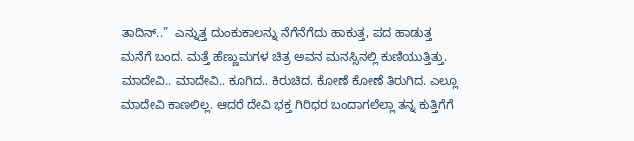ತಾದಿನ್..”  ಎನ್ನುತ್ತ ದುಂಕುಕಾಲನ್ನು ನೆಗೆನೆಗೆದು ಹಾಕುತ್ತ, ಪದ ಹಾಡುತ್ತ ಮನೆಗೆ ಬಂದ. ಮತ್ತೆ ಹೆಣ್ಣುಮಗಳ ಚಿತ್ರ ಅವನ ಮನಸ್ಸಿನಲ್ಲಿ ಕುಣಿಯುತ್ತಿತ್ತು. ಮಾದೇವಿ.. ಮಾದೇವಿ.. ಕೂಗಿದ.. ಕಿರುಚಿದ. ಕೋಣೆ ಕೋಣೆ ತಿರುಗಿದ. ಎಲ್ಲೂ ಮಾದೇವಿ ಕಾಣಲಿಲ್ಲ. ಆದರೆ ದೇವಿ ಭಕ್ತ ಗಿರಿಧರ ಬಂದಾಗಲೆಲ್ಲಾ ತನ್ನ ಕುತ್ತಿಗೆಗೆ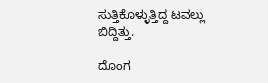ಸುತ್ತಿಕೊಳ್ಳುತ್ತಿದ್ದ ಟವಲ್ಲು ಬಿದ್ದಿತ್ತು.

ದೊಂಗ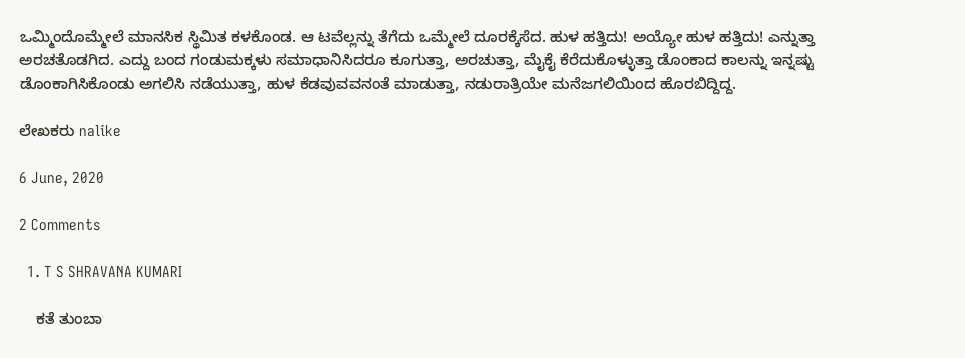ಒಮ್ಮಿಂದೊಮ್ಮೇಲೆ ಮಾನಸಿಕ ಸ್ಥಿಮಿತ ಕಳಕೊಂಡ. ಆ ಟವೆಲ್ಲನ್ನು ತೆಗೆದು ಒಮ್ಮೇಲೆ ದೂರಕ್ಕೆಸೆದ. ಹುಳ ಹತ್ತಿದು! ಅಯ್ಯೋ ಹುಳ ಹತ್ತಿದು! ಎನ್ನುತ್ತಾ ಅರಚತೊಡಗಿದ. ಎದ್ದು ಬಂದ ಗಂಡುಮಕ್ಕಳು ಸಮಾಧಾನಿಸಿದರೂ ಕೂಗುತ್ತಾ, ಅರಚುತ್ತಾ, ಮೈಕೈ ಕೆರೆದುಕೊಳ್ಳುತ್ತಾ ಡೊಂಕಾದ ಕಾಲನ್ನು ಇನ್ನಷ್ಟು ಡೊಂಕಾಗಿಸಿಕೊಂಡು ಅಗಲಿಸಿ ನಡೆಯುತ್ತಾ, ಹುಳ ಕೆಡವುವವನಂತೆ ಮಾಡುತ್ತಾ, ನಡುರಾತ್ರಿಯೇ ಮನೆಜಗಲಿಯಿಂದ ಹೊರಬಿದ್ದಿದ್ದ.

ಲೇಖಕರು nalike

6 June, 2020

2 Comments

  1. T S SHRAVANA KUMARI

    ಕತೆ ತುಂಬಾ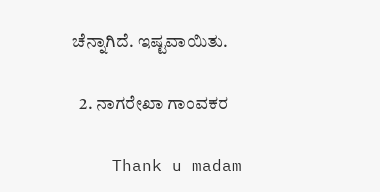ಚೆನ್ನಾಗಿದೆ. ಇಷ್ಟವಾಯಿತು.

  2. ನಾಗರೇಖಾ ಗಾಂವಕರ

    Thank u madam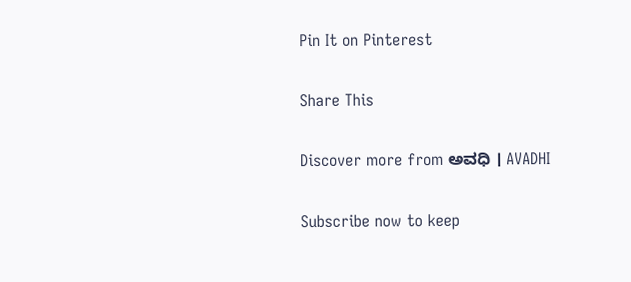Pin It on Pinterest

Share This

Discover more from ಅವಧಿ । AVADHI

Subscribe now to keep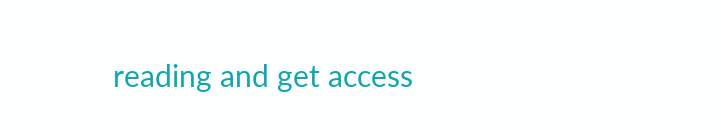reading and get access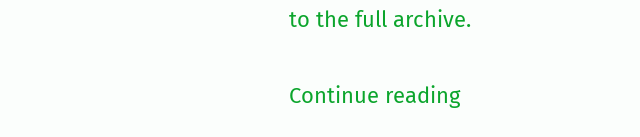to the full archive.

Continue reading